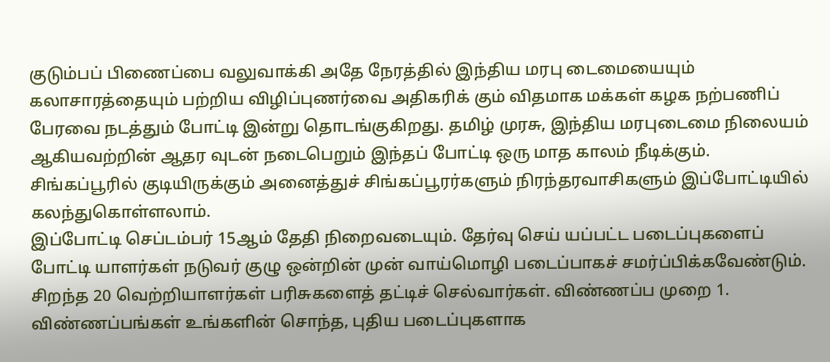குடும்பப் பிணைப்பை வலுவாக்கி அதே நேரத்தில் இந்திய மரபு டைமையையும் கலாசாரத்தையும் பற்றிய விழிப்புணர்வை அதிகரிக் கும் விதமாக மக்கள் கழக நற்பணிப் பேரவை நடத்தும் போட்டி இன்று தொடங்குகிறது. தமிழ் முரசு, இந்திய மரபுடைமை நிலையம் ஆகியவற்றின் ஆதர வுடன் நடைபெறும் இந்தப் போட்டி ஒரு மாத காலம் நீடிக்கும். சிங்கப்பூரில் குடியிருக்கும் அனைத்துச் சிங்கப்பூரர்களும் நிரந்தரவாசிகளும் இப்போட்டியில் கலந்துகொள்ளலாம்.
இப்போட்டி செப்டம்பர் 15ஆம் தேதி நிறைவடையும். தேர்வு செய் யப்பட்ட படைப்புகளைப் போட்டி யாளர்கள் நடுவர் குழு ஒன்றின் முன் வாய்மொழி படைப்பாகச் சமர்ப்பிக்கவேண்டும். சிறந்த 20 வெற்றியாளர்கள் பரிசுகளைத் தட்டிச் செல்வார்கள். விண்ணப்ப முறை 1. விண்ணப்பங்கள் உங்களின் சொந்த, புதிய படைப்புகளாக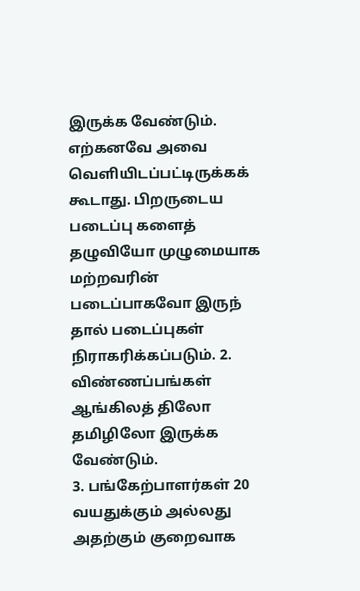இருக்க வேண்டும். எற்கனவே அவை வெளியிடப்பட்டிருக்கக் கூடாது. பிறருடைய படைப்பு களைத் தழுவியோ முழுமையாக மற்றவரின் படைப்பாகவோ இருந் தால் படைப்புகள் நிராகரிக்கப்படும். 2. விண்ணப்பங்கள் ஆங்கிலத் திலோ தமிழிலோ இருக்க வேண்டும்.
3. பங்கேற்பாளர்கள் 20 வயதுக்கும் அல்லது அதற்கும் குறைவாக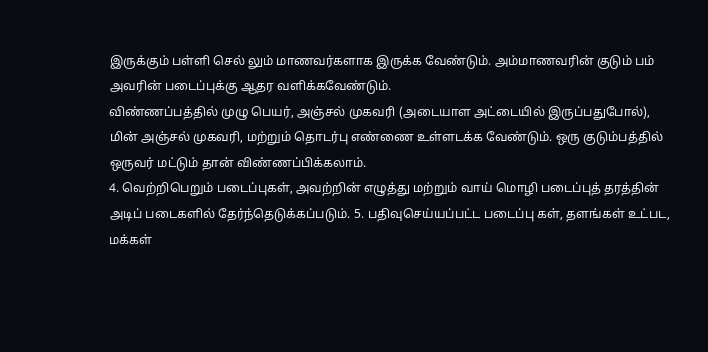இருக்கும் பள்ளி செல் லும் மாணவர்களாக இருக்க வேண்டும். அம்மாணவரின் குடும் பம் அவரின் படைப்புக்கு ஆதர வளிக்கவேண்டும்.
விண்ணப்பத்தில் முழு பெயர், அஞ்சல் முகவரி (அடையாள அட்டையில் இருப்பதுபோல்), மின் அஞ்சல் முகவரி, மற்றும் தொடர்பு எண்ணை உள்ளடக்க வேண்டும். ஒரு குடும்பத்தில் ஒருவர் மட்டும் தான் விண்ணப்பிக்கலாம்.
4. வெற்றிபெறும் படைப்புகள், அவற்றின் எழுத்து மற்றும் வாய் மொழி படைப்புத் தரத்தின் அடிப் படைகளில் தேர்ந்தெடுக்கப்படும். 5. பதிவுசெய்யப்பட்ட படைப்பு கள், தளங்கள் உட்பட, மக்கள்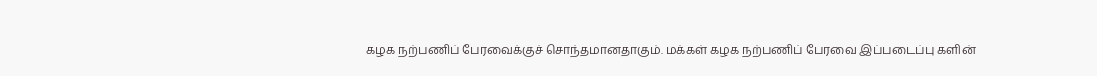கழக நற்பணிப் பேரவைக்குச் சொந்தமானதாகும். மக்கள் கழக நற்பணிப் பேரவை இப்படைப்பு களின்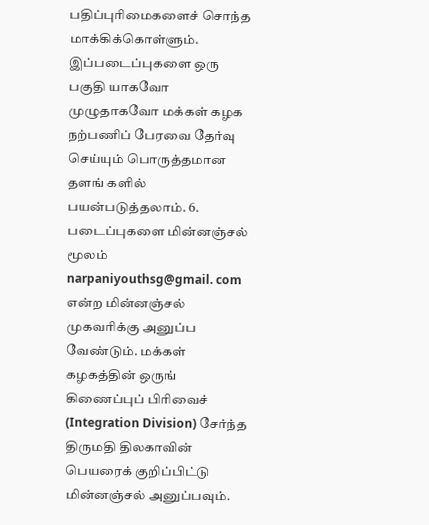பதிப்புரிமைகளைச் சொந்த மாக்கிக்கொள்ளும்.
இப்படைப்புகளை ஒரு பகுதி யாகவோ முழுதாகவோ மக்கள் கழக நற்பணிப் பேரவை தேர்வு செய்யும் பொருத்தமான தளங் களில் பயன்படுத்தலாம். 6. படைப்புகளை மின்னஞ்சல் மூலம் narpaniyouthsg@gmail. com என்ற மின்னஞ்சல் முகவரிக்கு அனுப்ப வேண்டும். மக்கள் கழகத்தின் ஒருங் கிணைப்புப் பிரிவைச் (Integration Division) சேர்ந்த திருமதி திலகாவின் பெயரைக் குறிப்பிட்டு மின்னஞ்சல் அனுப்பவும்.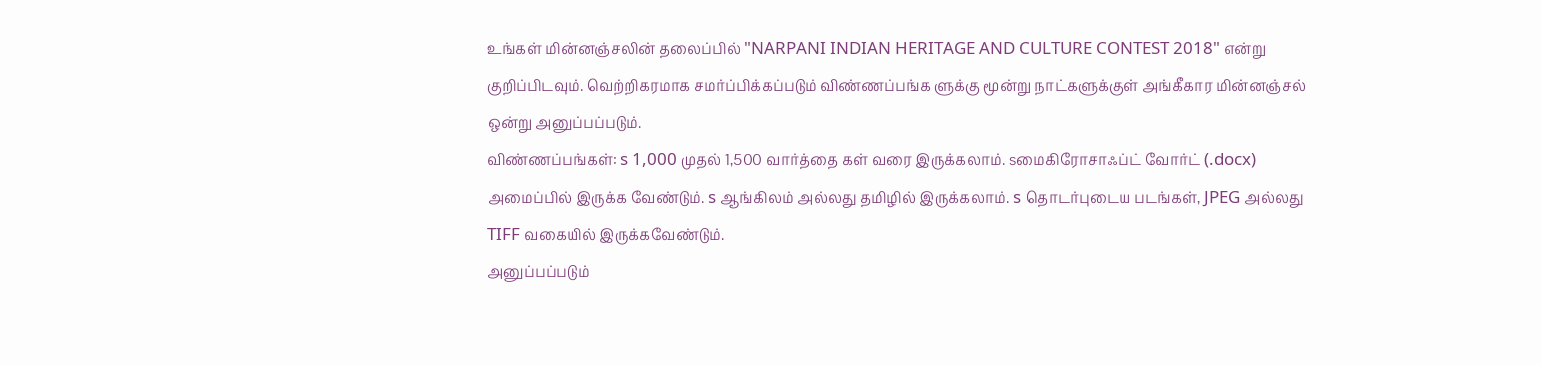உங்கள் மின்னஞ்சலின் தலைப்பில் "NARPANI INDIAN HERITAGE AND CULTURE CONTEST 2018" என்று குறிப்பிடவும். வெற்றிகரமாக சமர்ப்பிக்கப்படும் விண்ணப்பங்க ளுக்கு மூன்று நாட்களுக்குள் அங்கீகார மின்னஞ்சல் ஒன்று அனுப்பப்படும்.
விண்ணப்பங்கள்: s 1,000 முதல் 1,500 வார்த்தை கள் வரை இருக்கலாம். sமைகிரோசாஃப்ட் வோர்ட் (.docx) அமைப்பில் இருக்க வேண்டும். s ஆங்கிலம் அல்லது தமிழில் இருக்கலாம். s தொடர்புடைய படங்கள், JPEG அல்லது TIFF வகையில் இருக்கவேண்டும்.
அனுப்பப்படும்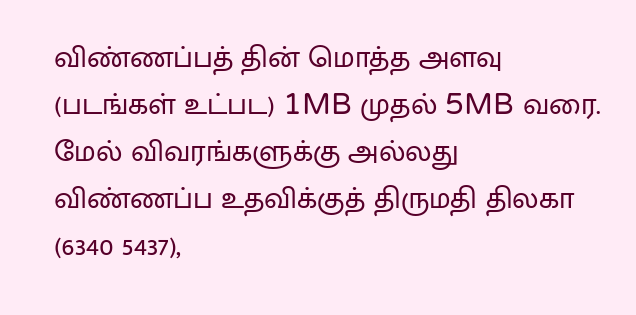விண்ணப்பத் தின் மொத்த அளவு (படங்கள் உட்பட) 1MB முதல் 5MB வரை. மேல் விவரங்களுக்கு அல்லது விண்ணப்ப உதவிக்குத் திருமதி திலகா (6340 5437),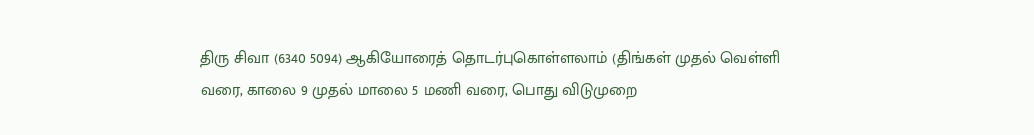திரு சிவா (6340 5094) ஆகியோரைத் தொடர்புகொள்ளலாம் (திங்கள் முதல் வெள்ளி வரை, காலை 9 முதல் மாலை 5 மணி வரை, பொது விடுமுறை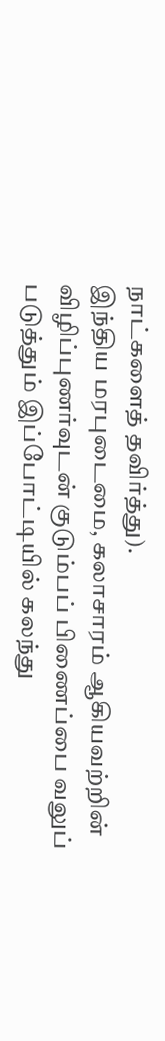நாட்களைத் தவிர்த்து).
இந்திய மரபுடைமை, கலாசாரம் ஆகியவற்றின் விழிப்புணர்வுடன் குடும்பப் பிணைப்பை வலுப் படுத்தும் இப்போட்டியில் கலந்து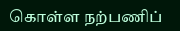கொள்ள நற்பணிப்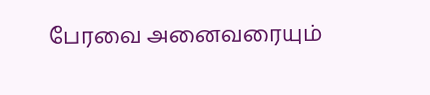பேரவை அனைவரையும்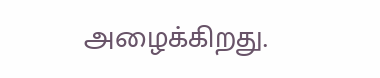அழைக்கிறது.